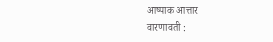आष्पाक आत्तार
वारणावती :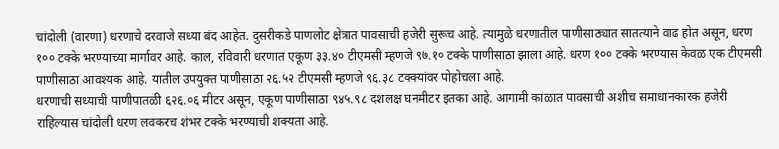चांदोली (वारणा) धरणाचे दरवाजे सध्या बंद आहेत. दुसरीकडे पाणलोट क्षेत्रात पावसाची हजेरी सुरूच आहे. त्यामुळे धरणातील पाणीसाठ्यात सातत्याने वाढ होत असून, धरण १०० टक्के भरण्याच्या मार्गावर आहे. काल, रविवारी धरणात एकूण ३३.४० टीएमसी म्हणजे ९७.१० टक्के पाणीसाठा झाला आहे. धरण १०० टक्के भरण्यास केवळ एक टीएमसी पाणीसाठा आवश्यक आहे. यातील उपयुक्त पाणीसाठा २६.५२ टीएमसी म्हणजे ९६.३८ टक्क्यांवर पोहोचला आहे.
धरणाची सध्याची पाणीपातळी ६२६.०६ मीटर असून, एकूण पाणीसाठा ९४५.९८ दशलक्ष घनमीटर इतका आहे. आगामी काळात पावसाची अशीच समाधानकारक हजेरी राहिल्यास चांदोली धरण लवकरच शंभर टक्के भरण्याची शक्यता आहे.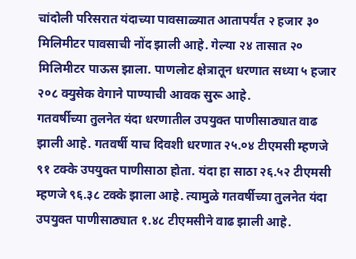चांदोली परिसरात यंदाच्या पावसाळ्यात आतापर्यंत २ हजार ३० मिलिमीटर पावसाची नोंद झाली आहे. गेल्या २४ तासात २० मिलिमीटर पाऊस झाला. पाणलोट क्षेत्रातून धरणात सध्या ५ हजार २०८ क्युसेक वेगाने पाण्याची आवक सुरू आहे.
गतवर्षीच्या तुलनेत यंदा धरणातील उपयुक्त पाणीसाठ्यात वाढ झाली आहे. गतवर्षी याच दिवशी धरणात २५.०४ टीएमसी म्हणजे ९१ टक्के उपयुक्त पाणीसाठा होता. यंदा हा साठा २६.५२ टीएमसी म्हणजे ९६.३८ टक्के झाला आहे. त्यामुळे गतवर्षीच्या तुलनेत यंदा उपयुक्त पाणीसाठ्यात १.४८ टीएमसीने वाढ झाली आहे.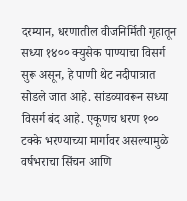दरम्यान, धरणातील वीजनिर्मिती गृहातून सध्या १४०० क्युसेक पाण्याचा विसर्ग सुरू असून, हे पाणी थेट नदीपात्रात सोडले जात आहे. सांडव्यावरून सध्या विसर्ग बंद आहे. एकूणच धरण १०० टक्के भरण्याच्या मार्गावर असल्यामुळे वर्षभराचा सिंचन आणि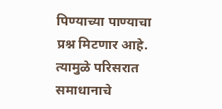पिण्याच्या पाण्याचा प्रश्न मिटणार आहे. त्यामुळे परिसरात समाधानाचे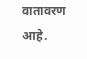वातावरण आहे.